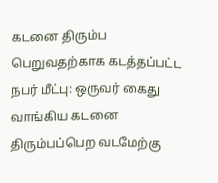கடனை திரும்ப பெறுவதற்காக கடத்தப்பட்ட நபர் மீட்பு: ஒருவர் கைது
வாங்கிய கடனை திரும்பப்பெற வடமேற்கு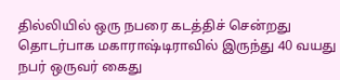தில்லியில் ஒரு நபரை கடத்திச் சென்றது தொடர்பாக மகாராஷ்டிராவில் இருந்து 40 வயது நபர் ஒருவர் கைது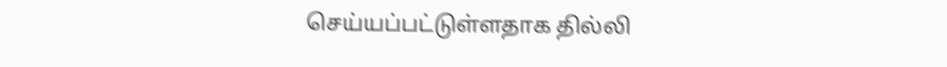செய்யப்பட்டுள்ளதாக தில்லி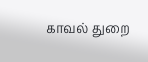காவல் துறை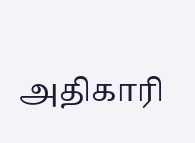அதிகாரி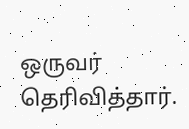ஒருவர் தெரிவித்தார்.